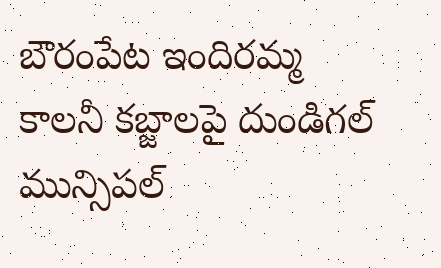బౌరంపేట ఇందిరమ్మ కాలనీ కబ్జాలపై దుండిగల్ మున్సిపల్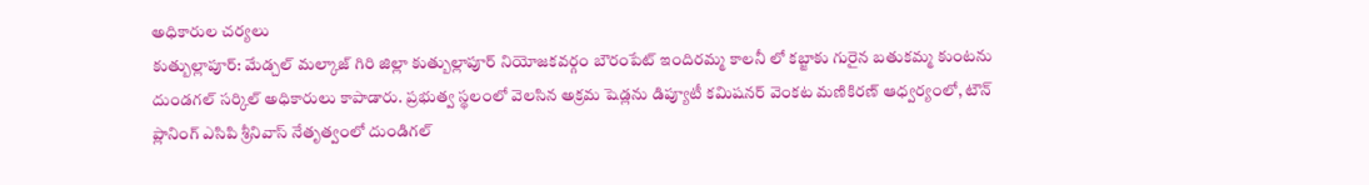అధికారుల చర్యలు
కుత్బుల్లాపూర్: మేడ్చల్ మల్కాజ్ గిరి జిల్లా కుత్బుల్లాపూర్ నియోజకవర్గం బౌరంపేట్ ఇందిరమ్మ కాలనీ లో కబ్జాకు గురైన బతుకమ్మ కుంటను దుండగల్ సర్కిల్ అధికారులు కాపాడారు. ప్రభుత్వ స్థలంలో వెలసిన అక్రమ షెడ్లను డిప్యూటీ కమిషనర్ వెంకట మణికిరణ్ ఆధ్వర్యంలో, టౌన్ ప్లానింగ్ ఎసిపి శ్రీనివాస్ నేతృత్వంలో దుండిగల్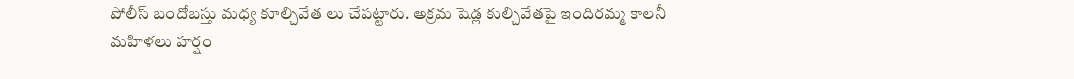పోలీస్ బందోబస్తు మధ్య కూల్చివేత లు చేపట్టారు. అక్రమ షెడ్ల కుల్చివేతపై ఇందిరమ్మ కాలనీ మహిళలు హర్షం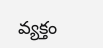వ్యక్తం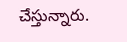చేస్తున్నారు.